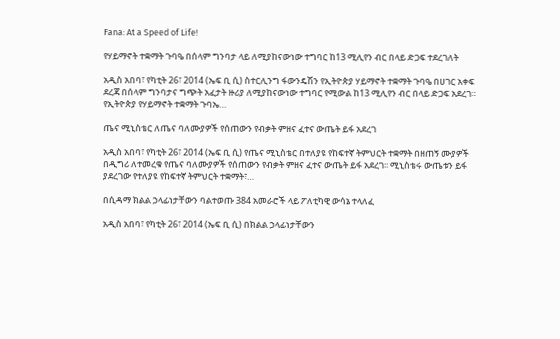Fana: At a Speed of Life!

የሃይማኖት ተቋማት ጉባዔ በሰላም ግንባታ ላይ ለሚያከናውነው ተግባር ከ13 ሚሊየን ብር በላይ ድጋፍ ተደረገለት

አዲስ አበባ፣ የካቲት 26፣ 2014 (ኤፍ ቢ ሲ) ስተርሊንግ ፋውንዴሽን የኢትዮጵያ ሃይማኖት ተቋማት ጉባዔ በሀገር አቀፍ ደረጃ በሰላም ግንባታና ግጭት አፈታት ዙሪያ ለሚያከናውነው ተግባር የሚውል ከ13 ሚሊየን ብር በላይ ድጋፍ አደረገ። የኢትዮጵያ የሃይማኖት ተቋማት ጉባኤ…

ጤና ሚኒስቴር ለጤና ባለሙያዎች የሰጠውን የብቃት ምዘና ፈተና ውጤት ይፋ አደረገ

አዲስ አበባ፣ የካቲት 26፣ 2014 (ኤፍ ቢ ሲ) የጤና ሚኒስቴር በተለያዩ የከፍተኛ ትምህርት ተቋማት በዘጠኝ ሙያዎች በዲግሪ ለተመረቁ የጤና ባለሙያዎች የሰጠውን የብቃት ምዘና ፈተና ውጤት ይፋ አደረገ፡፡ ሚኒስቴሩ ውጤቱን ይፋ ያደረገው የተለያዩ የከፍተኛ ትምህርት ተቋማት፣…

በሲዳማ ክልል ኃላፊነታቸውን ባልተወጡ 384 አመራሮች ላይ ፖለቲካዊ ውሳኔ ተላለፈ

አዲስ አበባ፣ የካቲት 26፣ 2014 (ኤፍ ቢ ሲ) በክልል ኃላፊነታቸውን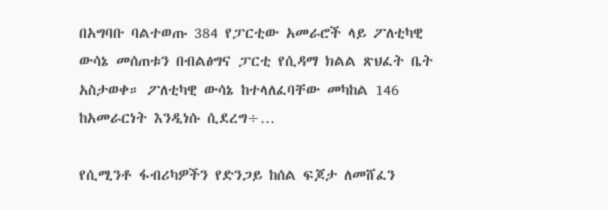በአግባቡ ባልተወጡ 384 የፓርቲው አመራሮች ላይ ፖለቲካዊ ውሳኔ መሰጠቱን በብልፅግና ፓርቲ የሲዳማ ክልል ጽህፈት ቤት አስታወቀ። ፖለቲካዊ ውሳኔ ከተላለፈባቸው መካከል 146 ከአመራርነት እንዲነሱ ሲደረግ÷…

የሲሚንቶ ፋብሪካዎችን የድንጋይ ከሰል ፍጆታ ለመሸፈን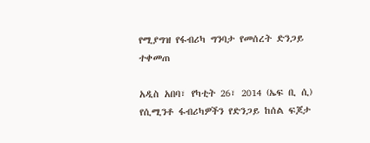የሚያግዝ የፋብሪካ ግንባታ የመሰረት ድንጋይ ተቀመጠ

አዲስ አበባ፣ የካቲት 26፣ 2014 (ኤፍ ቢ ሲ) የሲሚንቶ ፋብሪካዎችን የድንጋይ ከሰል ፍጆታ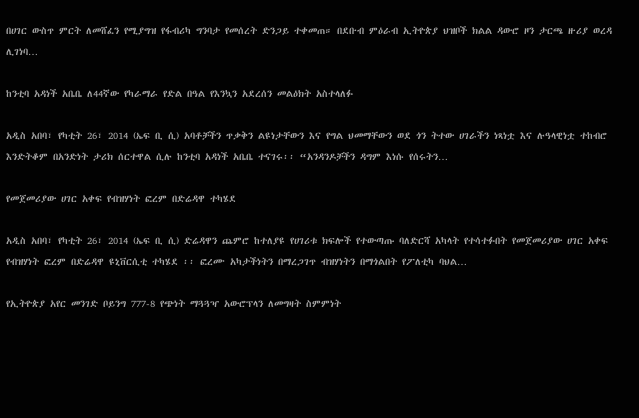በሀገር ውስጥ ምርት ለመሸፈን የሚያግዝ የፋብሪካ ግንባታ የመሰረት ድንጋይ ተቀመጠ። በደቡብ ምዕራብ ኢትዮጵያ ህዝቦች ክልል ዳውሮ ዞን ታርጫ ዙሪያ ወረዳ ሊገነባ…

ከንቲባ አዳነች አቤቤ ለ44ኛው የካራማራ የድል በዓል የእንኳን አደረሰን መልዕክት አስተላለፉ

አዲስ አበባ፣ የካቲት 26፣ 2014 (ኤፍ ቢ ሲ) አባቶቻችን ጥቃቅን ልዩነታቸውን እና የግል ህመማቸውን ወደ ጎን ትተው ሀገራችን ነጻነቷ እና ሉዓላዊነቷ ተከብሮ እንድትቆም በአንድነት ታሪክ ሰርተዋል ሲሉ ከንቲባ አዳነች አቤቤ ተናገሩ፡፡ “አንዳንዶቻችን ዳግም እነሱ የሰሩትን…

የመጀመሪያው ሀገር አቀፍ የብዝሃነት ፎረም በድሬዳዋ ተካሄደ

አዲስ አበባ፣ የካቲት 26፣ 2014 (ኤፍ ቢ ሲ) ድሬዳዋን ጨምሮ ከተለያዩ የሀገሪቱ ክፍሎች የተውጣጡ ባለድርሻ አካላት የተሳተፉበት የመጀመሪያው ሀገር አቀፍ የብዝሃነት ፎረም በድሬዳዋ ዩኒቨርሲቲ ተካሄደ ፡፡ ፎረሙ አካታችነትን በማረጋገጥ ብዝሃነትን በማጎልበት የፖለቲካ ባህል…

የኢትዮጵያ አየር መንገድ ቦይንግ 777-8 የጭነት ማጓጓዣ አውሮፕላን ለመግዛት ስምምነት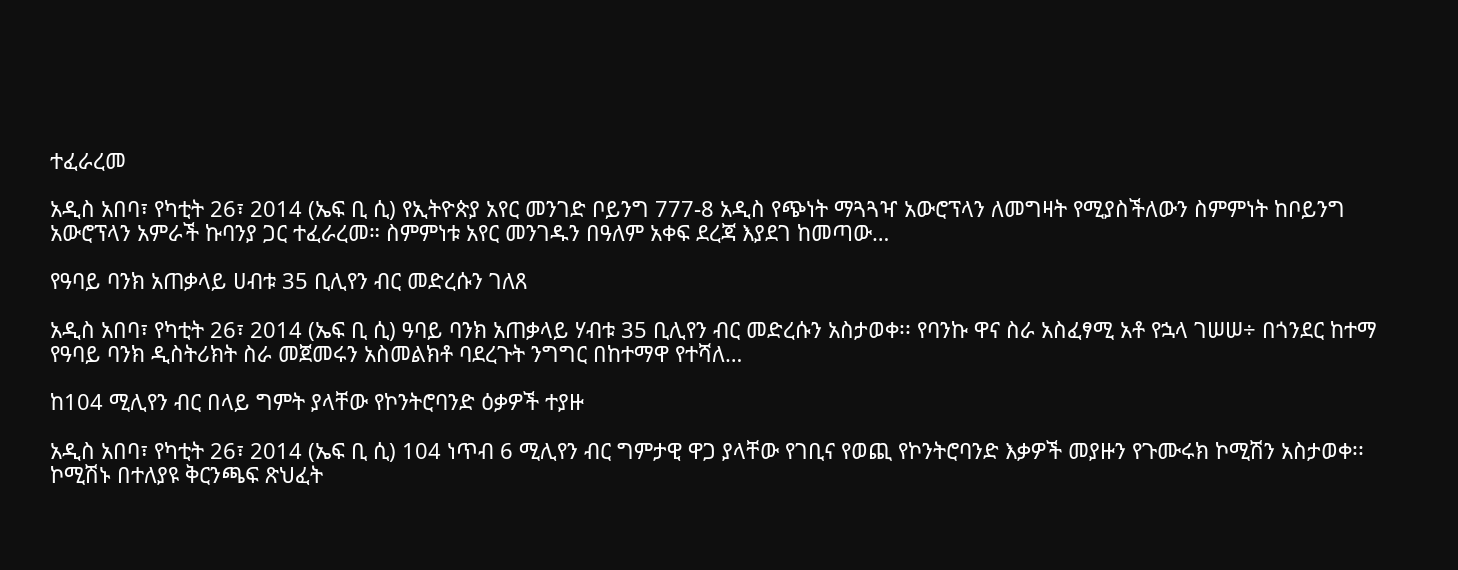ተፈራረመ

አዲስ አበባ፣ የካቲት 26፣ 2014 (ኤፍ ቢ ሲ) የኢትዮጵያ አየር መንገድ ቦይንግ 777-8 አዲስ የጭነት ማጓጓዣ አውሮፕላን ለመግዛት የሚያስችለውን ስምምነት ከቦይንግ አውሮፕላን አምራች ኩባንያ ጋር ተፈራረመ። ስምምነቱ አየር መንገዱን በዓለም አቀፍ ደረጃ እያደገ ከመጣው…

የዓባይ ባንክ አጠቃላይ ሀብቱ 35 ቢሊየን ብር መድረሱን ገለጸ

አዲስ አበባ፣ የካቲት 26፣ 2014 (ኤፍ ቢ ሲ) ዓባይ ባንክ አጠቃላይ ሃብቱ 35 ቢሊየን ብር መድረሱን አስታወቀ፡፡ የባንኩ ዋና ስራ አስፈፃሚ አቶ የኋላ ገሠሠ÷ በጎንደር ከተማ የዓባይ ባንክ ዲስትሪክት ስራ መጀመሩን አስመልክቶ ባደረጉት ንግግር በከተማዋ የተሻለ…

ከ104 ሚሊየን ብር በላይ ግምት ያላቸው የኮንትሮባንድ ዕቃዎች ተያዙ

አዲስ አበባ፣ የካቲት 26፣ 2014 (ኤፍ ቢ ሲ) 104 ነጥብ 6 ሚሊየን ብር ግምታዊ ዋጋ ያላቸው የገቢና የወጪ የኮንትሮባንድ እቃዎች መያዙን የጉሙሩክ ኮሚሽን አስታወቀ፡፡ ኮሚሽኑ በተለያዩ ቅርንጫፍ ጽህፈት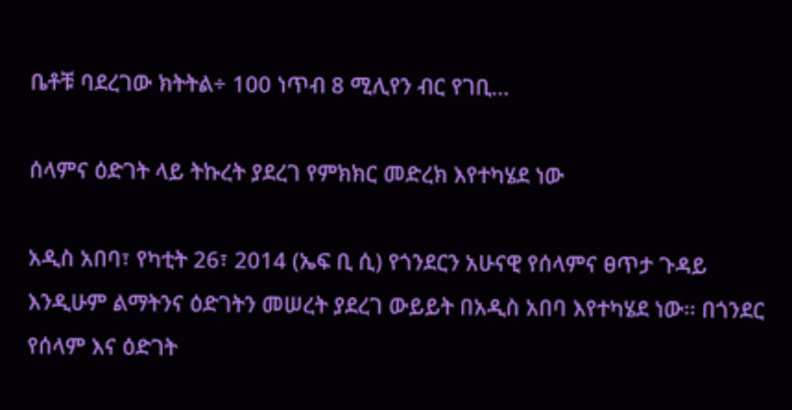ቤቶቹ ባደረገው ክትትል÷ 100 ነጥብ 8 ሚሊየን ብር የገቢ…

ሰላምና ዕድገት ላይ ትኩረት ያደረገ የምክክር መድረክ እየተካሄደ ነው

አዲስ አበባ፣ የካቲት 26፣ 2014 (ኤፍ ቢ ሲ) የጎንደርን አሁናዊ የሰላምና ፀጥታ ጉዳይ እንዲሁም ልማትንና ዕድገትን መሠረት ያደረገ ውይይት በአዲስ አበባ እየተካሄደ ነው፡፡ በጎንደር የሰላም እና ዕድገት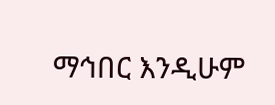ማኅበር እንዲሁም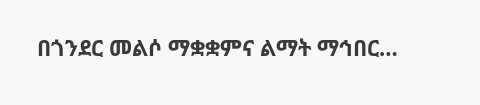በጎንደር መልሶ ማቋቋምና ልማት ማኅበር…